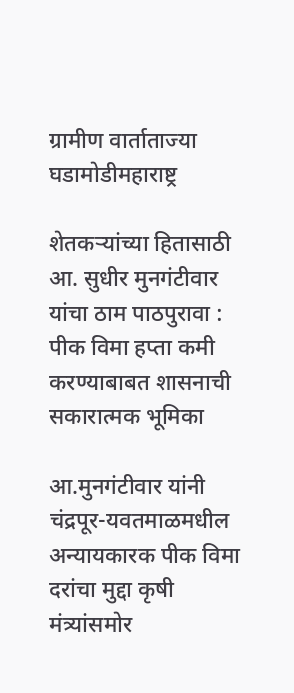ग्रामीण वार्ताताज्या घडामोडीमहाराष्ट्र

शेतकऱ्यांच्या हितासाठी आ. सुधीर मुनगंटीवार यांचा ठाम पाठपुरावा : पीक विमा हप्ता कमी करण्याबाबत शासनाची सकारात्मक भूमिका

आ.मुनगंटीवार यांनी चंद्रपूर-यवतमाळमधील अन्यायकारक पीक विमा दरांचा मुद्दा कृषी मंत्र्यांसमोर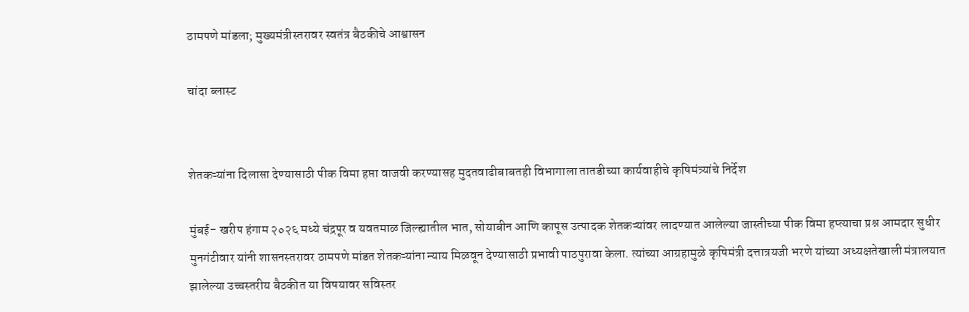ठामपणे मांडला; मुख्यमंत्रीस्तरावर स्वतंत्र बैठकीचे आश्वासन

चांदा ब्लास्ट


शेतकऱ्यांना दिलासा देण्यासाठी पीक विमा हप्ता वाजवी करण्यासह मुदतवाढीबाबतही विभागाला तातडीच्या कार्यवाहीचे कृषिमंत्र्यांचे निर्देश

मुंबई- खरीप हंगाम २०२६ मध्ये चंद्रपूर व यवतमाळ जिल्ह्यातील भात, सोयाबीन आणि कापूस उत्पादक शेतकऱ्यांवर लादण्यात आलेल्या जास्तीच्या पीक विमा हप्त्याचा प्रश्न आमदार सुधीर मुनगंटीवार यांनी शासनस्तरावर ठामपणे मांडत शेतकऱ्यांना न्याय मिळवून देण्यासाठी प्रभावी पाठपुरावा केला. त्यांच्या आग्रहामुळे कृषिमंत्री दत्तात्रयजी भरणे यांच्या अध्यक्षतेखाली मंत्रालयात झालेल्या उच्चस्तरीय बैठकीत या विषयावर सविस्तर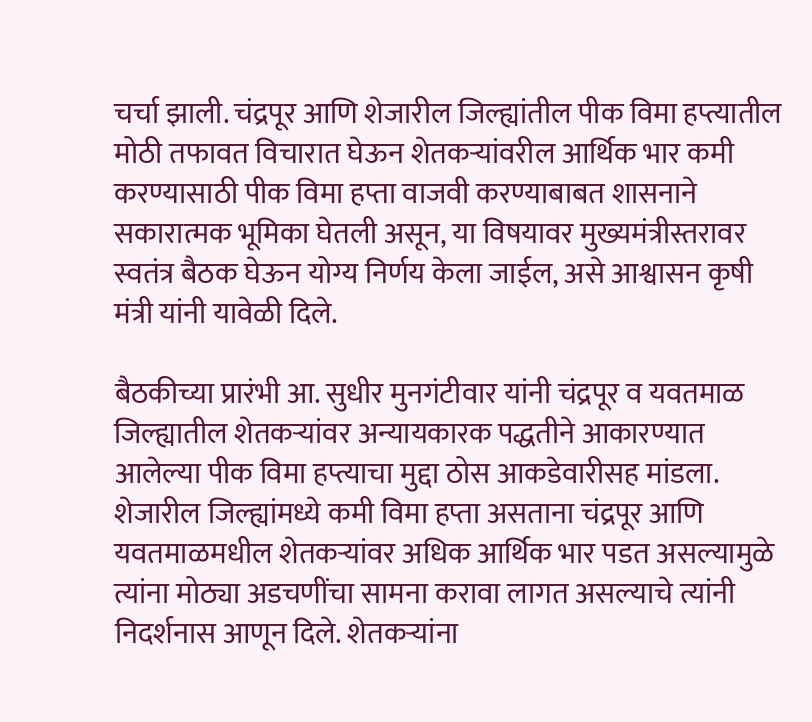चर्चा झाली. चंद्रपूर आणि शेजारील जिल्ह्यांतील पीक विमा हप्त्यातील मोठी तफावत विचारात घेऊन शेतकऱ्यांवरील आर्थिक भार कमी करण्यासाठी पीक विमा हप्ता वाजवी करण्याबाबत शासनाने सकारात्मक भूमिका घेतली असून, या विषयावर मुख्यमंत्रीस्तरावर स्वतंत्र बैठक घेऊन योग्य निर्णय केला जाईल, असे आश्वासन कृषी मंत्री यांनी यावेळी दिले.

बैठकीच्या प्रारंभी आ. सुधीर मुनगंटीवार यांनी चंद्रपूर व यवतमाळ जिल्ह्यातील शेतकऱ्यांवर अन्यायकारक पद्धतीने आकारण्यात आलेल्या पीक विमा हप्त्याचा मुद्दा ठोस आकडेवारीसह मांडला. शेजारील जिल्ह्यांमध्ये कमी विमा हप्ता असताना चंद्रपूर आणि यवतमाळमधील शेतकऱ्यांवर अधिक आर्थिक भार पडत असल्यामुळे त्यांना मोठ्या अडचणींचा सामना करावा लागत असल्याचे त्यांनी निदर्शनास आणून दिले. शेतकऱ्यांना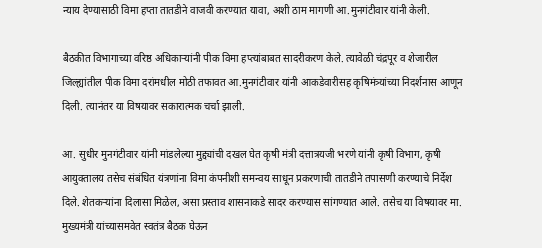न्याय देण्यासाठी विमा हप्ता तातडीने वाजवी करण्यात यावा, अशी ठाम मागणी आ.मुनगंटीवार यांनी केली.

बैठकीत विभागाच्या वरिष्ठ अधिकाऱ्यांनी पीक विमा हप्त्यांबाबत सादरीकरण केले. त्यावेळी चंद्रपूर व शेजारील जिल्ह्यांतील पीक विमा दरांमधील मोठी तफावत आ.मुनगंटीवार यांनी आकडेवारीसह कृषिमंत्र्यांच्या निदर्शनास आणून दिली. त्यानंतर या विषयावर सकारात्मक चर्चा झाली.

आ. सुधीर मुनगंटीवार यांनी मांडलेल्या मुद्द्यांची दखल घेत कृषी मंत्री दत्तात्रयजी भरणे यांनी कृषी विभाग, कृषी आयुक्तालय तसेच संबंधित यंत्रणांना विमा कंपनीशी समन्वय साधून प्रकरणाची तातडीने तपासणी करण्याचे निर्देश दिले. शेतकऱ्यांना दिलासा मिळेल, असा प्रस्ताव शासनाकडे सादर करण्यास सांगण्यात आले. तसेच या विषयावर मा. मुख्यमंत्री यांच्यासमवेत स्वतंत्र बैठक घेऊन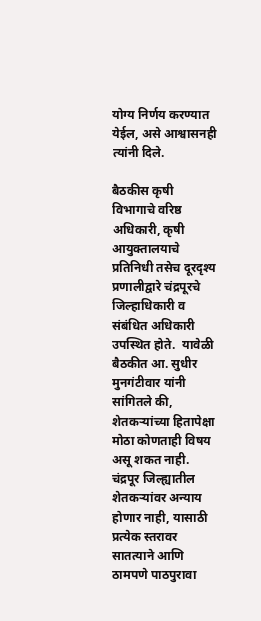योग्य निर्णय करण्यात येईल, असे आश्वासनही त्यांनी दिले.

बैठकीस कृषी विभागाचे वरिष्ठ अधिकारी, कृषी आयुक्तालयाचे प्रतिनिधी तसेच दूरदृश्य प्रणालीद्वारे चंद्रपूरचे जिल्हाधिकारी व संबंधित अधिकारी उपस्थित होते.  यावेळी बैठकीत आ. सुधीर मुनगंटीवार यांनी सांगितले की, शेतकऱ्यांच्या हितापेक्षा मोठा कोणताही विषय असू शकत नाही. चंद्रपूर जिल्ह्यातील शेतकऱ्यांवर अन्याय होणार नाही, यासाठी प्रत्येक स्तरावर सातत्याने आणि ठामपणे पाठपुरावा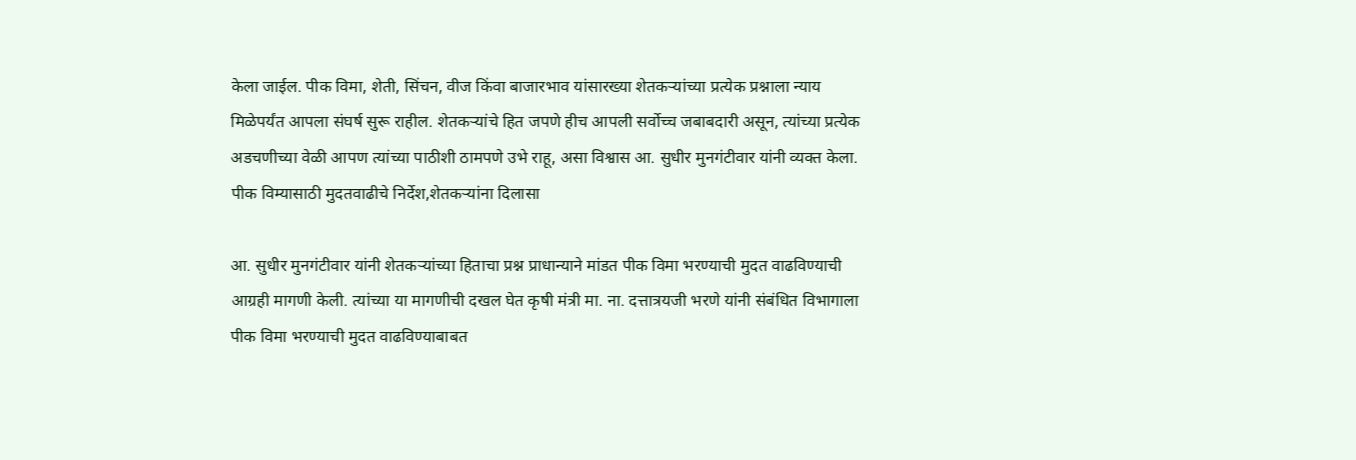केला जाईल. पीक विमा, शेती, सिंचन, वीज किंवा बाजारभाव यांसारख्या शेतकऱ्यांच्या प्रत्येक प्रश्नाला न्याय मिळेपर्यंत आपला संघर्ष सुरू राहील. शेतकऱ्यांचे हित जपणे हीच आपली सर्वोच्च जबाबदारी असून, त्यांच्या प्रत्येक अडचणीच्या वेळी आपण त्यांच्या पाठीशी ठामपणे उभे राहू, असा विश्वास आ. सुधीर मुनगंटीवार यांनी व्यक्त केला. पीक विम्यासाठी मुदतवाढीचे निर्देश,शेतकऱ्यांना दिलासा

आ. सुधीर मुनगंटीवार यांनी शेतकऱ्यांच्या हिताचा प्रश्न प्राधान्याने मांडत पीक विमा भरण्याची मुदत वाढविण्याची आग्रही मागणी केली. त्यांच्या या मागणीची दखल घेत कृषी मंत्री मा. ना. दत्तात्रयजी भरणे यांनी संबंधित विभागाला पीक विमा भरण्याची मुदत वाढविण्याबाबत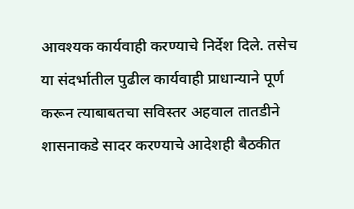आवश्यक कार्यवाही करण्याचे निर्देश दिले. तसेच या संदर्भातील पुढील कार्यवाही प्राधान्याने पूर्ण करून त्याबाबतचा सविस्तर अहवाल तातडीने शासनाकडे सादर करण्याचे आदेशही बैठकीत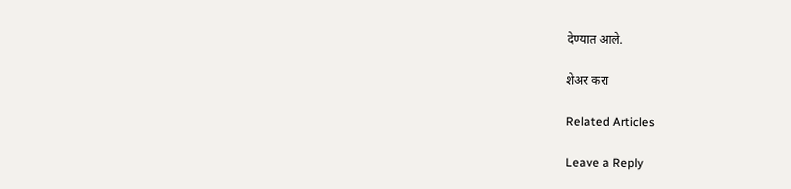देण्यात आले.

शेअर करा

Related Articles

Leave a Reply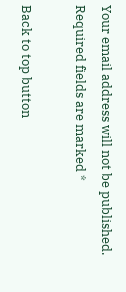Your email address will not be published. Required fields are marked *

Back to top button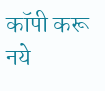कॉपी करू नये